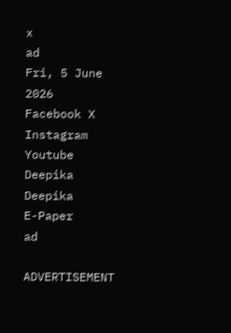x
ad
Fri, 5 June 2026
Facebook X Instagram Youtube
Deepika
Deepika
E-Paper
ad

ADVERTISEMENT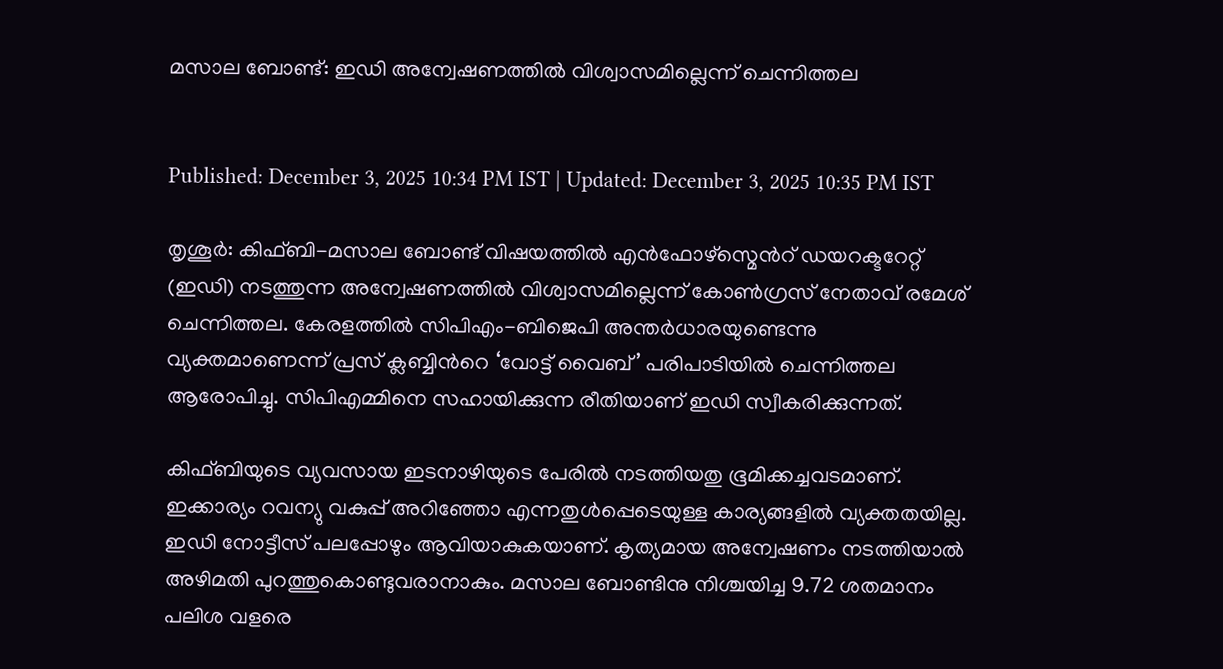മസാല ബോണ്ട്: ഇഡി അന്വേഷണത്തിൽ വിശ്വാസമില്ലെന്ന് ചെന്നിത്തല


Published: December 3, 2025 10:34 PM IST | Updated: December 3, 2025 10:35 PM IST

തൃശൂർ: കിഫ്ബി-മസാല ബോണ്ട് വിഷയത്തിൽ എൻഫോഴ്സ്മെന്‍റ് ഡയറക്ടറേറ്റ് (ഇഡി) നടത്തുന്ന അന്വേഷണത്തിൽ വിശ്വാസമില്ലെന്ന് കോണ്‍ഗ്രസ് നേതാവ് രമേശ് ചെന്നിത്തല. കേരളത്തിൽ സിപിഎം-ബിജെപി അന്തർധാരയുണ്ടെന്നു വ്യക്തമാണെന്ന് പ്രസ് ക്ലബ്ബിന്‍റെ ‘വോട്ട് വൈബ്’ പരിപാടിയിൽ ചെന്നിത്തല ആരോപിച്ചു. സിപിഎമ്മിനെ സഹായിക്കുന്ന രീതിയാണ് ഇഡി സ്വീകരിക്കുന്നത്.

കിഫ്ബിയുടെ വ്യവസായ ഇടനാഴിയുടെ പേരിൽ നടത്തിയതു ഭൂമിക്കച്ചവടമാണ്. ഇക്കാര്യം റവന്യു വകുപ്പ് അറിഞ്ഞോ എന്നതുൾപ്പെടെയുള്ള കാര്യങ്ങളിൽ വ്യക്തതയില്ല. ഇഡി നോട്ടീസ് പലപ്പോഴും ആവിയാകുകയാണ്. കൃത്യമായ അന്വേഷണം നടത്തിയാൽ അഴിമതി പുറത്തുകൊണ്ടുവരാനാകും. മസാല ബോണ്ടിനു നിശ്ചയിച്ച 9.72 ശതമാനം പലിശ വളരെ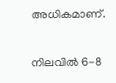അധികമാണ്.

നിലവിൽ 6-8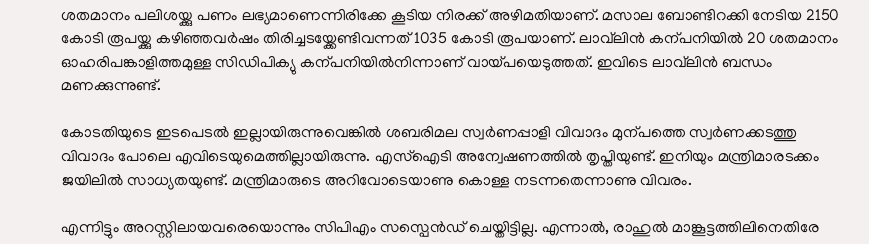ശതമാനം പലിശയ്ക്കു പണം ലഭ്യമാണെന്നിരിക്കേ കൂടിയ നിരക്ക് അഴിമതിയാണ്. മസാല ബോണ്ടിറക്കി നേടിയ 2150 കോടി രൂപയ്ക്കു കഴിഞ്ഞവർഷം തിരിച്ചടയ്ക്കേണ്ടിവന്നത് 1035 കോടി രൂപയാണ്. ലാവ്‌ലിൻ കന്പനിയിൽ 20 ശതമാനം ഓഹരിപങ്കാളിത്തമുള്ള സിഡിപിക്യു കന്പനിയിൽനിന്നാണ് വായ്പയെടുത്തത്. ഇവിടെ ലാവ്‌ലിൻ ബന്ധം മണക്കുന്നുണ്ട്.

കോടതിയുടെ ഇടപെടൽ ഇല്ലായിരുന്നുവെങ്കിൽ ശബരിമല സ്വർണപ്പാളി വിവാദം മുന്പത്തെ സ്വർണക്കടത്തു വിവാദം പോലെ എവിടെയുമെത്തില്ലായിരുന്നു. എസ്ഐടി അന്വേഷണത്തിൽ തൃപ്തിയുണ്ട്. ഇനിയും മന്ത്രിമാരടക്കം ജയിലിൽ സാധ്യതയുണ്ട്. മന്ത്രിമാരുടെ അറിവോടെയാണു കൊള്ള നടന്നതെന്നാണു വിവരം.

എന്നിട്ടും അറസ്റ്റിലായവരെയൊന്നും സിപിഎം സസ്പെൻഡ് ചെയ്തിട്ടില്ല. എന്നാൽ, രാഹുൽ മാങ്കൂട്ടത്തിലിനെതിരേ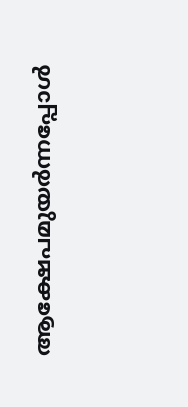ആക്ഷേപമുയർന്നപ്പോൾ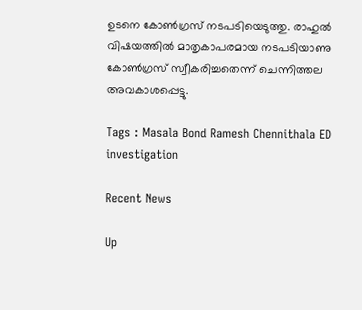ഉടനെ കോണ്‍ഗ്രസ് നടപടിയെടുത്തു. രാഹുൽ വിഷയത്തിൽ മാതൃകാപരമായ നടപടിയാണു കോണ്‍ഗ്രസ് സ്വീകരിച്ചതെന്ന് ചെന്നിത്തല അവകാശപ്പെട്ടു.

Tags : Masala Bond Ramesh Chennithala ED investigation

Recent News

Up